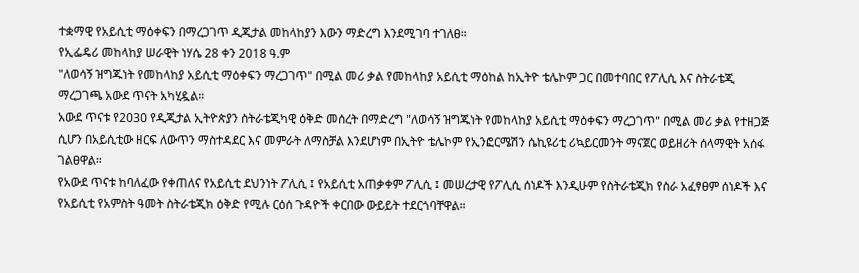ተቋማዊ የአይሲቲ ማዕቀፍን በማረጋገጥ ዲጂታል መከላከያን እውን ማድረግ እንደሚገባ ተገለፀ።
የኢፌዴሪ መከላከያ ሠራዊት ነሃሴ 28 ቀን 2018 ዓ.ም
"ለወሳኝ ዝግጁነት የመከላከያ አይሲቲ ማዕቀፍን ማረጋገጥ" በሚል መሪ ቃል የመከላከያ አይሲቲ ማዕከል ከኢትዮ ቴሌኮም ጋር በመተባበር የፖሊሲ እና ስትራቴጂ ማረጋገጫ አውደ ጥናት አካሂዷል።
አውደ ጥናቱ የ2030 የዲጂታል ኢትዮጵያን ስትራቴጂካዊ ዕቅድ መሰረት በማድረግ "ለወሳኝ ዝግጁነት የመከላከያ አይሲቲ ማዕቀፍን ማረጋገጥ" በሚል መሪ ቃል የተዘጋጅ ሲሆን በአይሲቲው ዘርፍ ለውጥን ማስተዳደር እና መምራት ለማስቻል እንደሆነም በኢትዮ ቴሌኮም የኢንፎርሜሽን ሴኪዩሪቲ ሪኳይርመንት ማናጀር ወይዘሪት ሰላማዊት አሰፋ ገልፀዋል።
የአውደ ጥናቱ ከባለፈው የቀጠለና የአይሲቲ ደህንነት ፖሊሲ ፤ የአይሲቲ አጠቃቀም ፖሊሲ ፤ መሠረታዊ የፖሊሲ ሰነዶች እንዲሁም የስትራቴጂክ የስራ አፈፃፀም ሰነዶች እና የአይሲቲ የአምስት ዓመት ስትራቴጂክ ዕቅድ የሚሉ ርዕሰ ጉዳዮች ቀርበው ውይይት ተደርጎባቸዋል።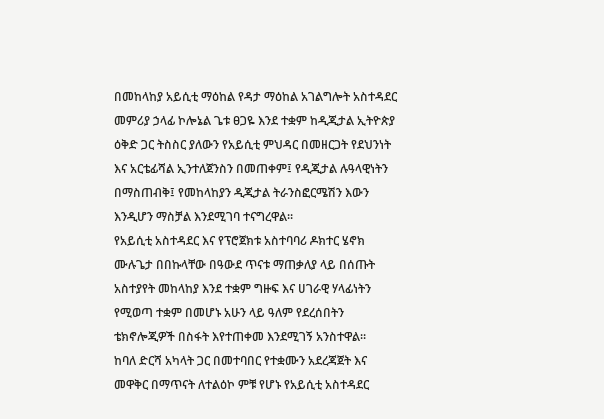በመከላከያ አይሲቲ ማዕከል የዳታ ማዕከል አገልግሎት አስተዳደር መምሪያ ኃላፊ ኮሎኔል ጌቱ ፀጋዬ እንደ ተቋም ከዲጂታል ኢትዮጵያ ዕቅድ ጋር ትስስር ያለውን የአይሲቲ ምህዳር በመዘርጋት የደህንነት እና አርቴፊሻል ኢንተለጀንስን በመጠቀም፤ የዲጂታል ሉዓላዊነትን በማስጠብቅ፤ የመከላከያን ዲጂታል ትራንስፎርሜሽን እውን እንዲሆን ማስቻል እንደሚገባ ተናግረዋል።
የአይሲቲ አስተዳደር እና የፕሮጀክቱ አስተባባሪ ዶክተር ሄኖክ ሙሉጌታ በበኩላቸው በዓውደ ጥናቱ ማጠቃለያ ላይ በሰጡት አስተያየት መከላከያ እንደ ተቋም ግዙፍ እና ሀገራዊ ሃላፊነትን የሚወጣ ተቋም በመሆኑ አሁን ላይ ዓለም የደረሰበትን ቴክኖሎጂዎች በስፋት እየተጠቀመ እንደሚገኝ አንስተዋል።
ከባለ ድርሻ አካላት ጋር በመተባበር የተቋሙን አደረጃጀት እና መዋቅር በማጥናት ለተልዕኮ ምቹ የሆኑ የአይሲቲ አስተዳደር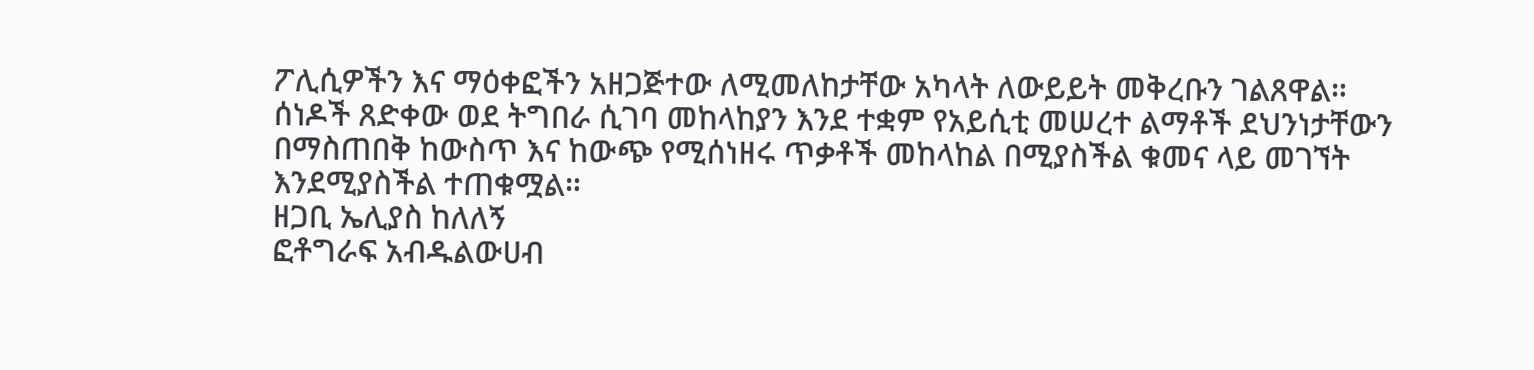ፖሊሲዎችን እና ማዕቀፎችን አዘጋጅተው ለሚመለከታቸው አካላት ለውይይት መቅረቡን ገልጸዋል።
ሰነዶች ጸድቀው ወደ ትግበራ ሲገባ መከላከያን እንደ ተቋም የአይሲቲ መሠረተ ልማቶች ደህንነታቸውን በማስጠበቅ ከውስጥ እና ከውጭ የሚሰነዘሩ ጥቃቶች መከላከል በሚያስችል ቁመና ላይ መገኘት እንደሚያስችል ተጠቁሟል።
ዘጋቢ ኤሊያስ ከለለኝ
ፎቶግራፍ አብዱልውሀብ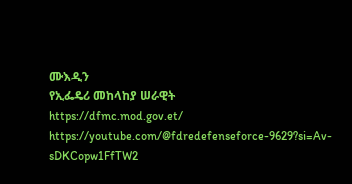ሙእዲን
የኢፌዴሪ መከላከያ ሠራዊት
https://dfmc.mod.gov.et/
https://youtube.com/@fdredefenseforce-9629?si=Av-sDKCopw1FfTW2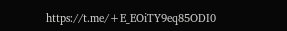https://t.me/+E_EOiTY9eq85ODI0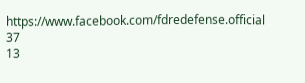https://www.facebook.com/fdredefense.official
37
13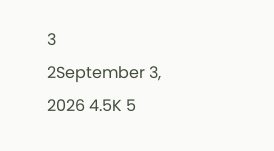3
2September 3, 2026 4.5K 5